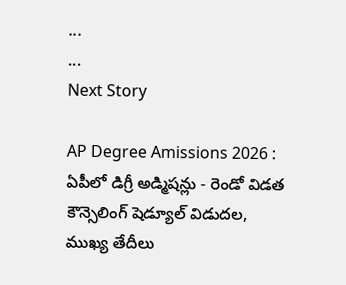...
...
Next Story

AP Degree Amissions 2026 : ఏపీలో డిగ్రీ అడ్మిషన్లు - రెండో విడత కౌన్సెలింగ్ షెడ్యూల్ విడుదల, ముఖ్య తేదీలు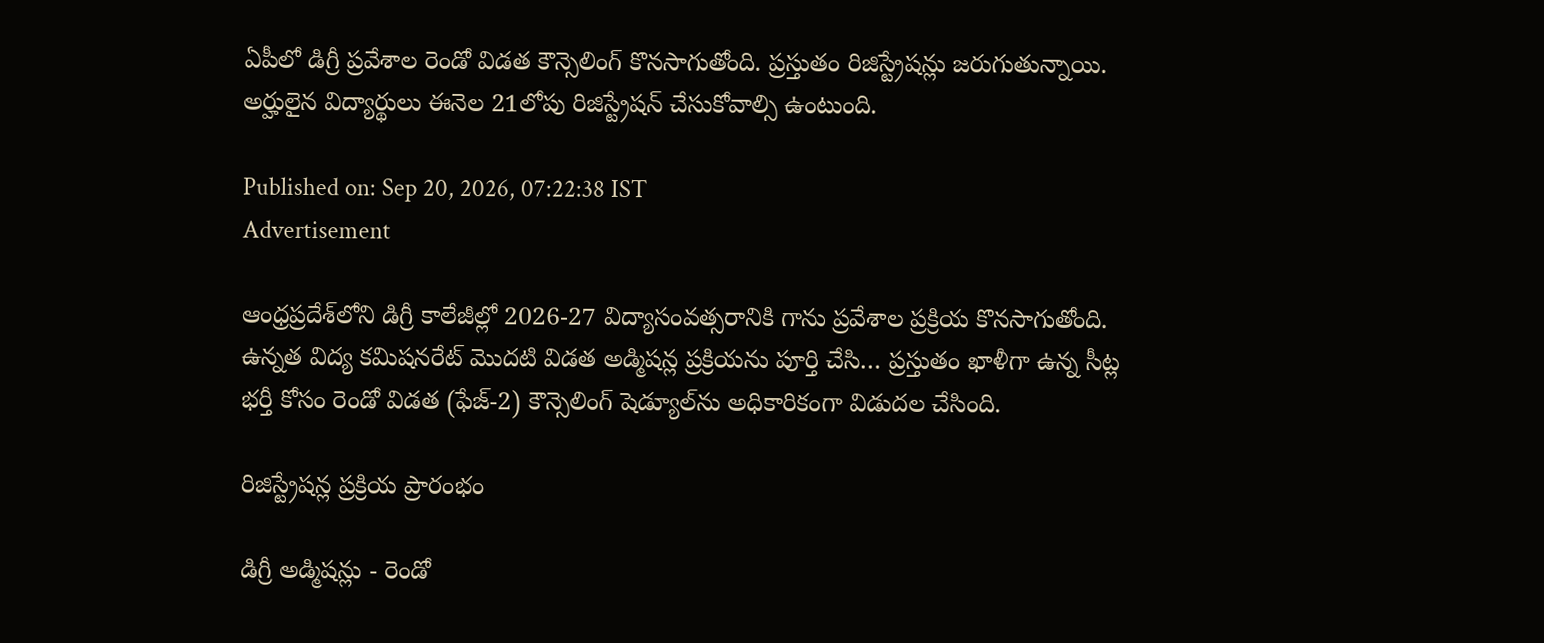ఏపీలో డిగ్రీ ప్రవేశాల రెండో విడత కౌన్సెలింగ్ కొనసాగుతోంది. ప్రస్తుతం రిజిస్ట్రేషన్లు జరుగుతున్నాయి. అర్హులైన విద్యార్థులు ఈనెల 21లోపు రిజిస్ట్రేషన్ చేసుకోవాల్సి ఉంటుంది.

Published on: Sep 20, 2026, 07:22:38 IST
Advertisement

ఆంధ్రప్రదేశ్‌లోని డిగ్రీ కాలేజీల్లో 2026-27 విద్యాసంవత్సరానికి గాను ప్రవేశాల ప్రక్రియ కొనసాగుతోంది. ఉన్నత విద్య కమిషనరేట్ మొదటి విడత అడ్మిషన్ల ప్రక్రియను పూర్తి చేసి… ప్రస్తుతం ఖాళీగా ఉన్న సీట్ల భర్తీ కోసం రెండో విడత (ఫేజ్-2) కౌన్సెలింగ్ షెడ్యూల్‌ను అధికారికంగా విడుదల చేసింది.

రిజిస్ట్రేషన్ల ప్రక్రియ ప్రారంభం

డిగ్రీ అడ్మిషన్లు - రెండో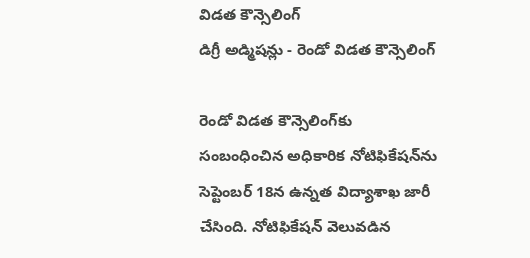విడత కౌన్సెలింగ్
డిగ్రీ అడ్మిషన్లు - రెండో విడత కౌన్సెలింగ్

రెండో విడత కౌన్సెలింగ్‌కు సంబంధించిన అధికారిక నోటిఫికేషన్‌ను సెప్టెంబర్ 18న ఉన్నత విద్యాశాఖ జారీ చేసింది. నోటిఫికేషన్ వెలువడిన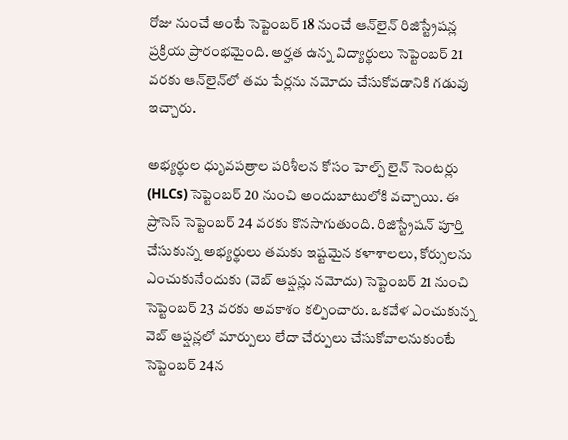రోజు నుంచే అంటే సెప్టెంబర్ 18 నుంచే ఆన్‌లైన్ రిజిస్ట్రేషన్ల ప్రక్రియ ప్రారంభమైంది. అర్హత ఉన్న విద్యార్థులు సెప్టెంబర్ 21 వరకు ఆన్‌లైన్‌లో తమ పేర్లను నమోదు చేసుకోవడానికి గడువు ఇచ్చారు.

అభ్యర్థుల ధృువపత్రాల పరిశీలన కోసం హెల్ప్ లైన్ సెంటర్లు (HLCs) సెప్టెంబర్ 20 నుంచి అందుబాటులోకి వచ్చాయి. ఈ ప్రాసెస్ సెప్టెంబర్ 24 వరకు కొనసాగుతుంది. రిజిస్ట్రేషన్ పూర్తి చేసుకున్న అభ్యర్థులు తమకు ఇష్టమైన కళాశాలలు, కోర్సులను ఎంచుకునేందుకు (వెబ్ ఆప్షన్లు నమోదు) సెప్టెంబర్ 21 నుంచి సెప్టెంబర్ 23 వరకు అవకాశం కల్పించారు. ఒకవేళ ఎంచుకున్న వెబ్ ఆప్షన్లలో మార్పులు లేదా చేర్పులు చేసుకోవాలనుకుంటే సెప్టెంబర్ 24న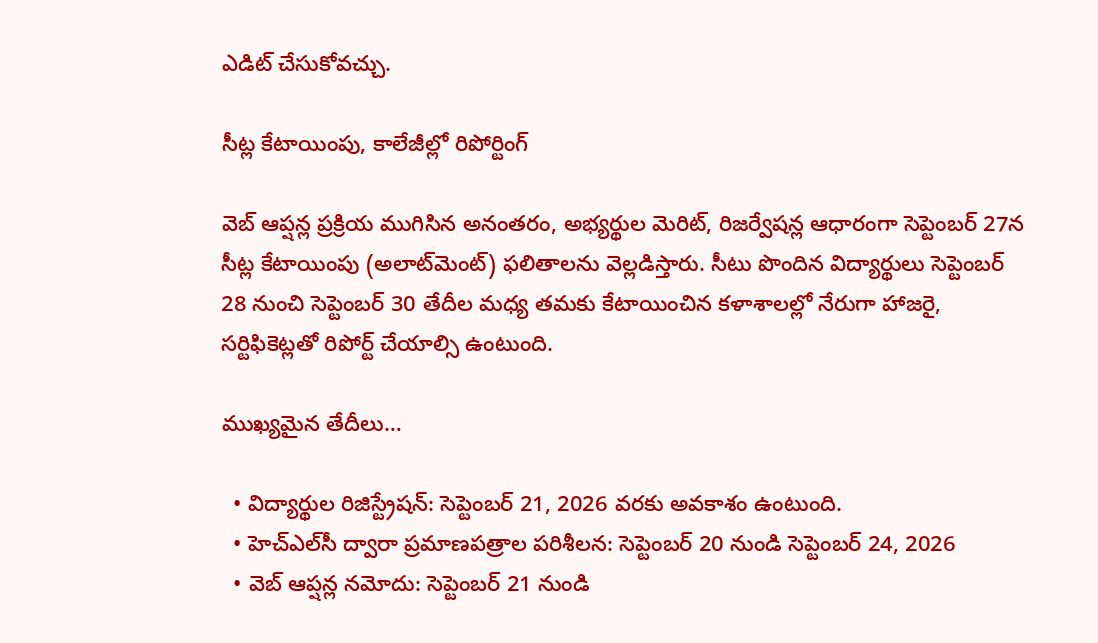ఎడిట్ చేసుకోవచ్చు.

సీట్ల కేటాయింపు, కాలేజీల్లో రిపోర్టింగ్

వెబ్ ఆప్షన్ల ప్రక్రియ ముగిసిన అనంతరం, అభ్యర్థుల మెరిట్, రిజర్వేషన్ల ఆధారంగా సెప్టెంబర్ 27న సీట్ల కేటాయింపు (అలాట్‌మెంట్) ఫలితాలను వెల్లడిస్తారు. సీటు పొందిన విద్యార్థులు సెప్టెంబర్ 28 నుంచి సెప్టెంబర్ 30 తేదీల మధ్య తమకు కేటాయించిన కళాశాలల్లో నేరుగా హాజరై, సర్టిఫికెట్లతో రిపోర్ట్ చేయాల్సి ఉంటుంది.

ముఖ్యమైన తేదీలు…

  • విద్యార్థుల రిజిస్ట్రేషన్: సెప్టెంబర్ 21, 2026 వరకు అవకాశం ఉంటుంది.
  • హెచ్‌ఎల్‌సీ ద్వారా ప్రమాణపత్రాల పరిశీలన: సెప్టెంబర్ 20 నుండి సెప్టెంబర్ 24, 2026
  • వెబ్ ఆప్షన్ల నమోదు: సెప్టెంబర్ 21 నుండి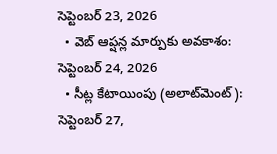సెప్టెంబర్ 23, 2026
  • వెబ్ ఆప్షన్ల మార్పుకు అవకాశం: సెప్టెంబర్ 24, 2026
  • సీట్ల కేటాయింపు (అలాట్‌మెంట్): సెప్టెంబర్ 27,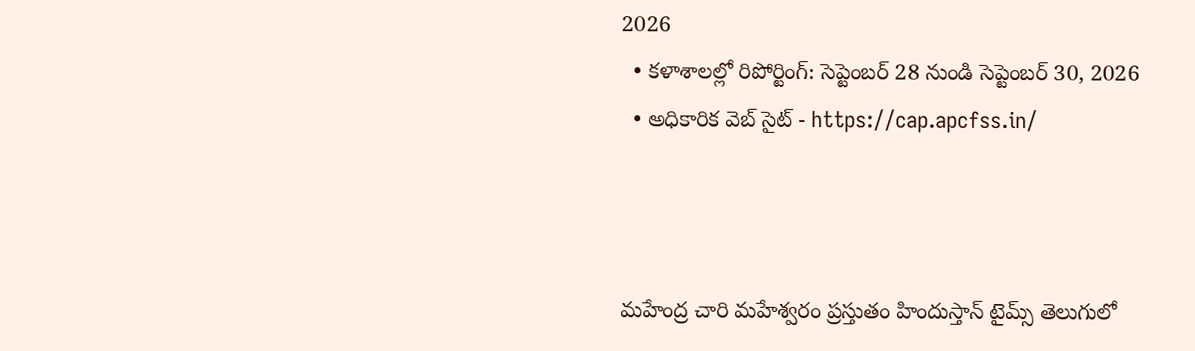2026
  • కళాశాలల్లో రిపోర్టింగ్: సెప్టెంబర్ 28 నుండి సెప్టెంబర్ 30, 2026
  • అధికారిక వెబ్ సైట్ - https://cap.apcfss.in/



మహేంద్ర చారి మహేశ్వరం ప్రస్తుతం హిందుస్తాన్ టైమ్స్ తెలుగులో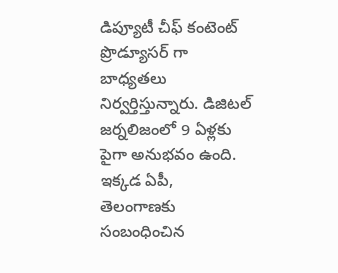డిప్యూటీ చీఫ్ కంటెంట్ ప్రొడ్యూసర్ గా బాధ్యతలు నిర్వర్తిస్తున్నారు. డిజిటల్ జర్నలిజంలో 9 ఏళ్లకు పైగా అనుభవం ఉంది. ఇక్కడ ఏపీ, తెలంగాణకు సంబంధించిన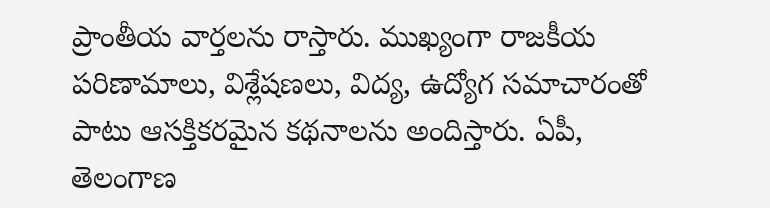ప్రాంతీయ వార్తలను రాస్తారు. ముఖ్యంగా రాజకీయ పరిణామాలు, విశ్లేషణలు, విద్య, ఉద్యోగ సమాచారంతో పాటు ఆసక్తికరమైన కథనాలను అందిస్తారు. ఏపీ, తెలంగాణ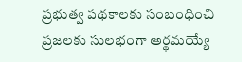ప్రభుత్వ పథకాలకు సంబంధించి ప్రజలకు సులభంగా అర్థమయ్యే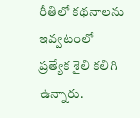రీతిలో కథనాలను ఇవ్వటంలో ప్రత్యేక శైలి కలిగి ఉన్నారు.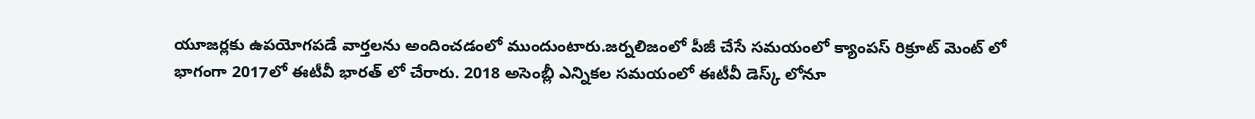యూజర్లకు ఉపయోగపడే వార్తలను అందించడంలో ముందుంటారు.జర్నలిజంలో పీజీ చేసే సమయంలో క్యాంపస్ రిక్రూట్ మెంట్ లో భాగంగా 2017లో ఈటీవీ భారత్ లో చేరారు. 2018 అసెంబ్లీ ఎన్నికల సమయంలో ఈటీవీ డెస్క్ లోనూ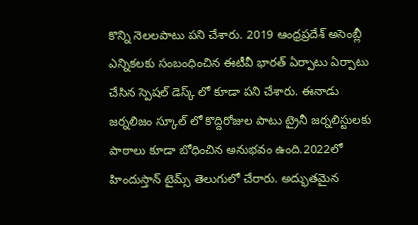కొన్ని నెలలపాటు పని చేశారు. 2019 ఆంధ్రప్రదేశ్ అసెంబ్లీ ఎన్నికలకు సంబంధించిన ఈటీవీ భారత్ ఏర్పాటు ఏర్పాటు చేసిన స్పెషల్ డెస్క్ లో కూడా పని చేశారు. ఈనాడు జర్నలిజం స్కూల్ లో కొద్దిరోజుల పాటు ట్రైనీ జర్నలిస్టులకు పాఠాలు కూడా బోధించిన అనుభవం ఉంది.2022లో హిందుస్తాన్ టైమ్స్ తెలుగులో చేరారు. అద్భుతమైన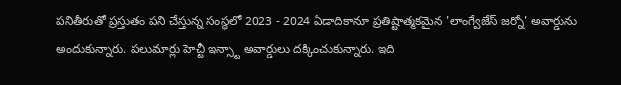పనితీరుతో ప్రస్తుతం పని చేస్తున్న సంస్థలో 2023 - 2024 ఏడాదికానూ ప్రతిష్టాత్మకమైన 'లాంగ్వేజేస్ జర్నో' అవార్డును అందుకున్నారు. పలుమార్లు హెచ్టీ ఇన్స్టా అవార్డులు దక్కించుకున్నారు. ఇది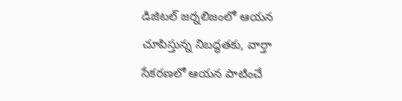డిజిటల్ జర్నలిజంలో ఆయన చూపిస్తున్న నిబద్ధతకు, వార్తా సేకరణలో ఆయన పాటించే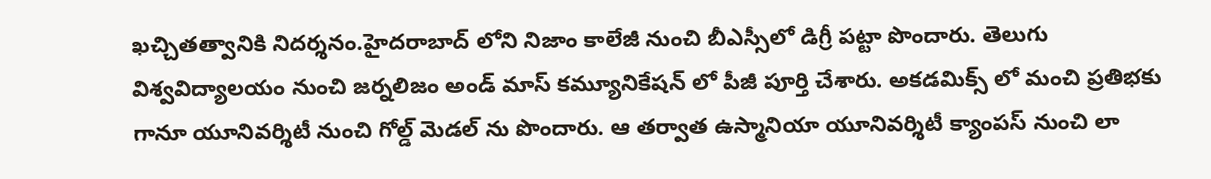ఖచ్చితత్వానికి నిదర్శనం.హైదరాబాద్ లోని నిజాం కాలేజీ నుంచి బీఎస్సీలో డిగ్రీ పట్టా పొందారు. తెలుగు విశ్వవిద్యాలయం నుంచి జర్నలిజం అండ్ మాస్ కమ్యూనికేషన్ లో పీజీ పూర్తి చేశారు. అకడమిక్స్ లో మంచి ప్రతిభకు గానూ యూనివర్శిటీ నుంచి గోల్డ్ మెడల్ ను పొందారు. ఆ తర్వాత ఉస్మానియా యూనివర్శిటీ క్యాంపస్ నుంచి లా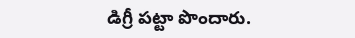డిగ్రీ పట్టా పొందారు.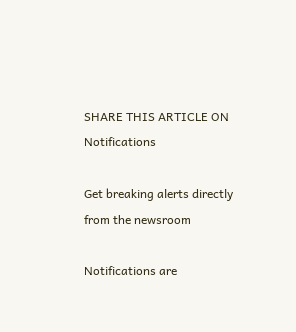SHARE THIS ARTICLE ON
Notifications

Get breaking alerts directly from the newsroom

Notifications are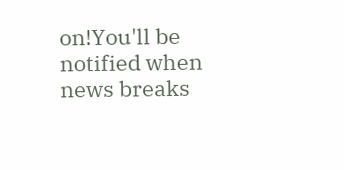on!You'll be notified when news breaks